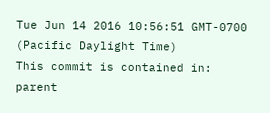Tue Jun 14 2016 10:56:51 GMT-0700 (Pacific Daylight Time)
This commit is contained in:
parent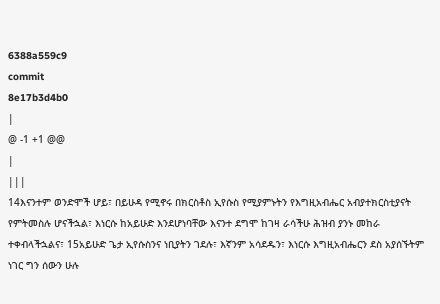6388a559c9
commit
8e17b3d4b0
|
@ -1 +1 @@
|
|||
14እናንተም ወንድሞች ሆይ፣ በይሁዳ የሚኖሩ በክርስቶስ ኢየሱስ የሚያምኑትን የእግዚአብሔር አብያተክርስቲያናት የምትመስሉ ሆናችኋል፣ እነርሱ ከአይሁድ እንደሆነባቸው እናንተ ደግሞ ከገዛ ራሳችሁ ሕዝብ ያንኑ መከራ ተቀብላችኋልና፣ 15አይሁድ ጌታ ኢየሱስንና ነቢያትን ገደሉ፣ እኛንም አሳደዱን፣ እነርሱ እግዚአብሔርን ደስ አያሰኙትም ነገር ግን ሰውን ሁሉ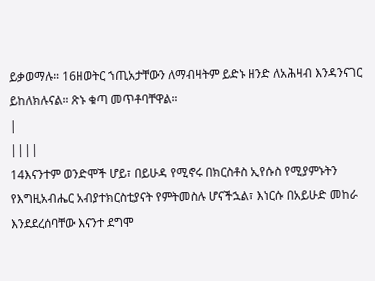ይቃወማሉ። 16ዘወትር ኀጢአታቸውን ለማብዛትም ይድኑ ዘንድ ለአሕዛብ እንዳንናገር ይከለክሉናል። ጽኑ ቁጣ መጥቶባቸዋል።
|
||||
14እናንተም ወንድሞች ሆይ፣ በይሁዳ የሚኖሩ በክርስቶስ ኢየሱስ የሚያምኑትን የእግዚአብሔር አብያተክርስቲያናት የምትመስሉ ሆናችኋል፣ እነርሱ በአይሁድ መከራ እንደደረሰባቸው እናንተ ደግሞ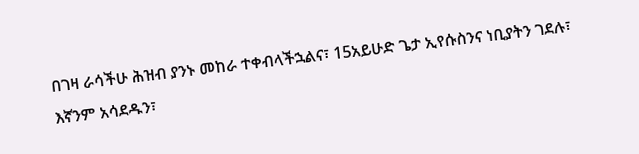በገዛ ራሳችሁ ሕዝብ ያንኑ መከራ ተቀብላችኋልና፣ 15አይሁድ ጌታ ኢየሱስንና ነቢያትን ገደሉ፣ እኛንም አሳደዱን፣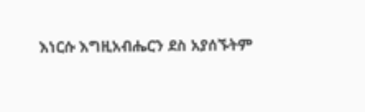እነርሱ እግዚአብሔርን ደስ አያሰኙትም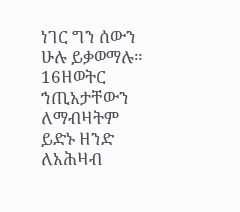ነገር ግን ሰውን ሁሉ ይቃወማሉ። 16ዘወትር ኀጢአታቸውን ለማብዛትም ይድኑ ዘንድ ለአሕዛብ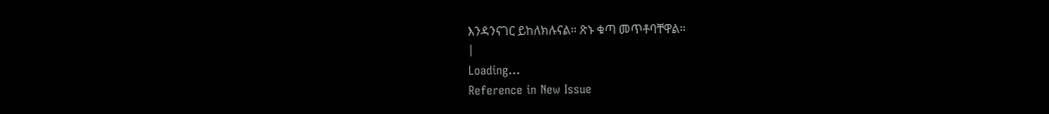እንዳንናገር ይከለክሉናል። ጽኑ ቁጣ መጥቶባቸዋል።
|
Loading…
Reference in New Issue